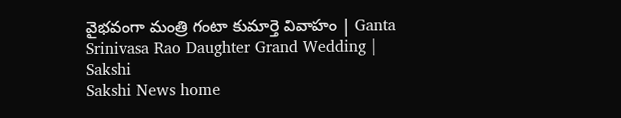వైభవంగా మంత్రి గంటా కుమార్తె వివాహం | Ganta Srinivasa Rao Daughter Grand Wedding | Sakshi
Sakshi News home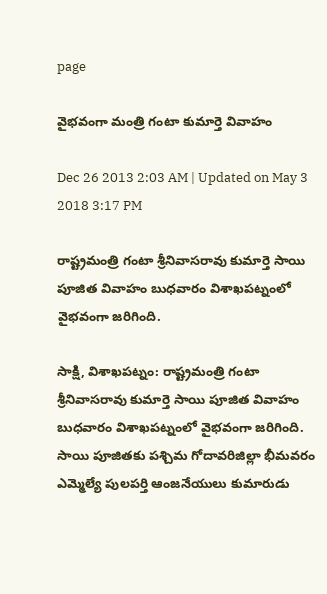page

వైభవంగా మంత్రి గంటా కుమార్తె వివాహం

Dec 26 2013 2:03 AM | Updated on May 3 2018 3:17 PM

రాష్ట్రమంత్రి గంటా శ్రీనివాసరావు కుమార్తె సాయి పూజిత వివాహం బుధవారం విశాఖపట్నంలో వైభవంగా జరిగింది.

సాక్షి, విశాఖపట్నం: రాష్ట్రమంత్రి గంటా శ్రీనివాసరావు కుమార్తె సాయి పూజిత వివాహం బుధవారం విశాఖపట్నంలో వైభవంగా జరిగింది. సాయి పూజితకు పశ్చిమ గోదావరిజిల్లా భీమవరం ఎమ్మెల్యే పులపర్తి ఆంజనేయులు కుమారుడు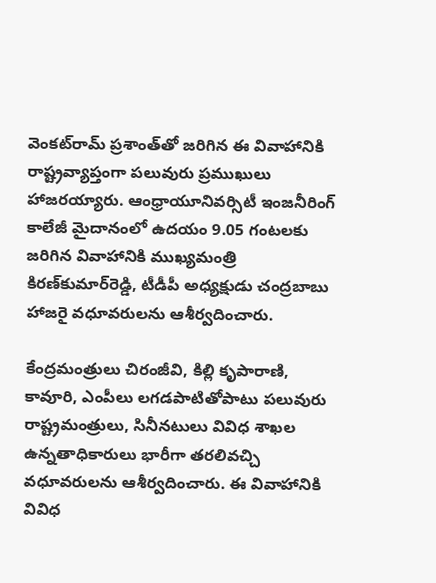వెంకట్‌రామ్ ప్రశాంత్‌తో జరిగిన ఈ వివాహానికి రాష్ట్రవ్యాప్తంగా పలువురు ప్రముఖులు హాజరయ్యారు. ఆంధ్రాయూనివర్సిటీ ఇంజనీరింగ్ కాలేజీ మైదానంలో ఉదయం 9.05 గంటలకు జరిగిన వివాహానికి ముఖ్యమంత్రి కిరణ్‌కుమార్‌రెడ్డి, టీడీపీ అధ్యక్షుడు చంద్రబాబు హాజరై వధూవరులను ఆశీర్వదించారు.

కేంద్రమంత్రులు చిరంజీవి, కిల్లి కృపారాణి, కావూరి, ఎంపీలు లగడపాటితోపాటు పలువురు రాష్ట్రమంత్రులు, సినీనటులు వివిధ శాఖల ఉన్నతాధికారులు భారీగా తరలివచ్చి వధూవరులను ఆశీర్వదించారు. ఈ వివాహానికి వివిధ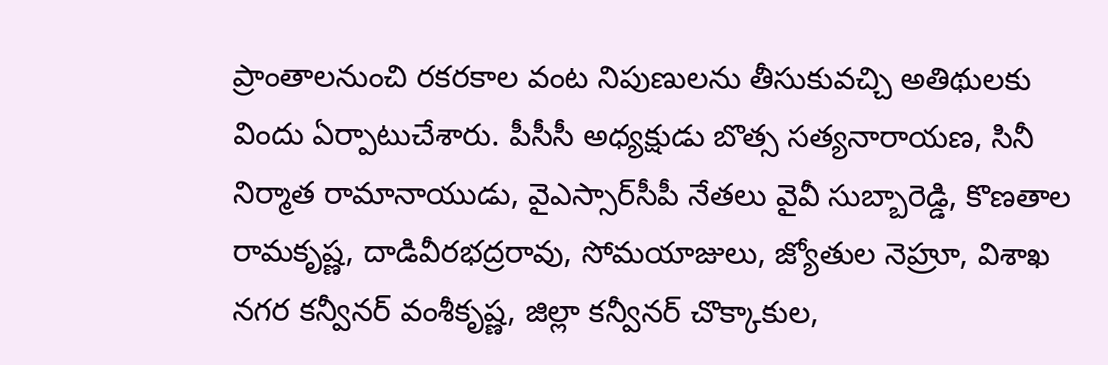ప్రాంతాలనుంచి రకరకాల వంట నిపుణులను తీసుకువచ్చి అతిథులకు విందు ఏర్పాటుచేశారు. పీసీసీ అధ్యక్షుడు బొత్స సత్యనారాయణ, సినీ నిర్మాత రామానాయుడు, వైఎస్సార్‌సీపీ నేతలు వైవీ సుబ్బారెడ్డి, కొణతాల రామకృష్ణ, దాడివీరభద్రరావు, సోమయాజులు, జ్యోతుల నెహ్రూ, విశాఖ నగర కన్వీనర్ వంశీకృష్ణ, జిల్లా కన్వీనర్ చొక్కాకుల,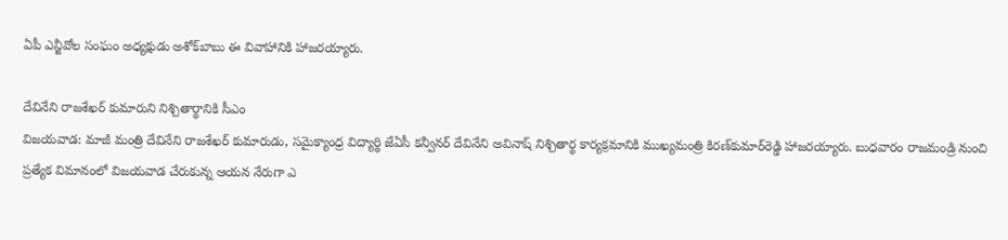ఏపీ ఎన్జీవోల సంఘం అధ్యక్షుడు అశోక్‌బాబు ఈ వివాహానికి హాజరయ్యారు.

దేవినేని రాజశేఖర్ కుమారుని నిశ్చితార్థానికి సీఎం
విజయవాడ: మాజీ మంత్రి దేవినేని రాజశేఖర్ కుమారుడు, సమైక్యాంధ్ర విద్యార్థి జేఏసీ కన్వీనర్ దేవినేని అవినాష్ నిశ్చితార్థ కార్యక్రమానికి ముఖ్యమంత్రి కిరణ్‌కుమార్‌రెడ్డి హాజరయ్యారు. బుధవారం రాజమండ్రి నుంచి ప్రత్యేక విమానంలో విజయవాడ చేరుకున్న ఆయన నేరుగా ఎ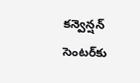కన్వెన్షన్ సెంటర్‌కు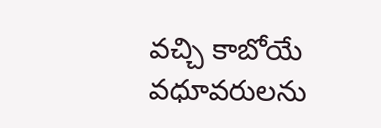వచ్చి కాబోయే వధూవరులను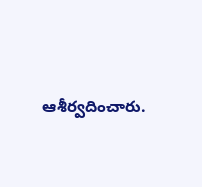ఆశీర్వదించారు.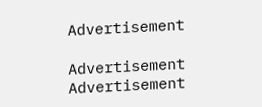Advertisement

Advertisement
Advertisement